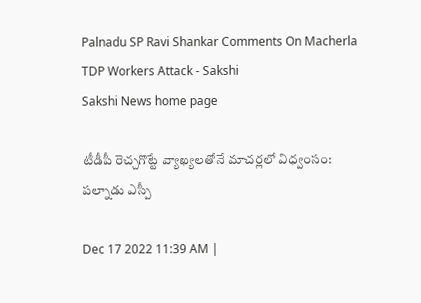Palnadu SP Ravi Shankar Comments On Macherla TDP Workers Attack - Sakshi
Sakshi News home page

టీడీపీ రెచ్చగొట్టే వ్యాఖ్యలతోనే మాచర్లలో విధ్వంసం: పల్నాడు ఎస్పీ

Dec 17 2022 11:39 AM |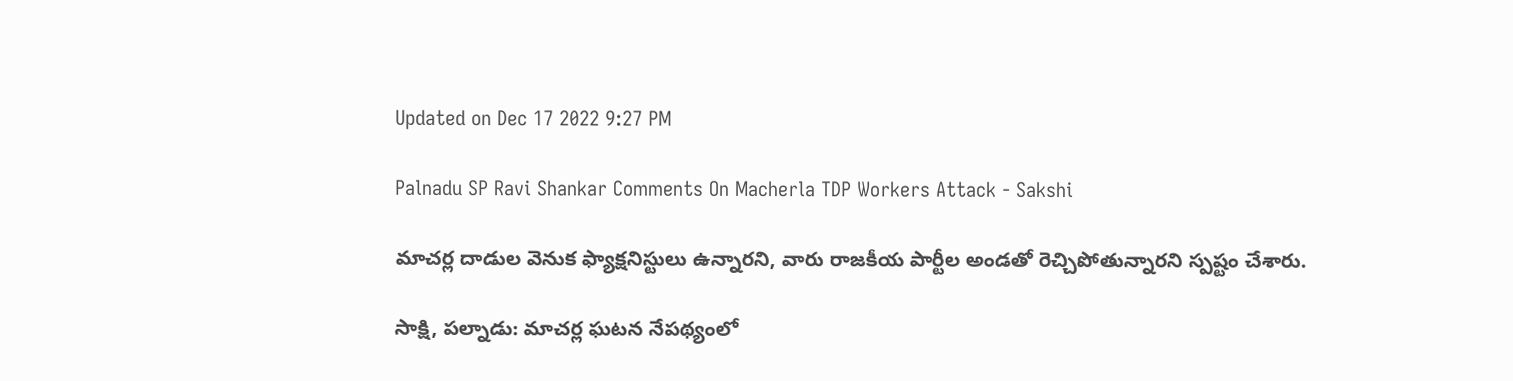Updated on Dec 17 2022 9:27 PM

Palnadu SP Ravi Shankar Comments On Macherla TDP Workers Attack - Sakshi

మాచర్ల దాడుల వెనుక ఫ్యాక్షనిస్టులు ఉన్నారని, వారు రాజకీయ పార్టీల అండతో రెచ్చిపోతున్నారని స్పష్టం చేశారు.

సాక్షి, పల్నాడు: మాచర్ల ఘటన నేపథ్యంలో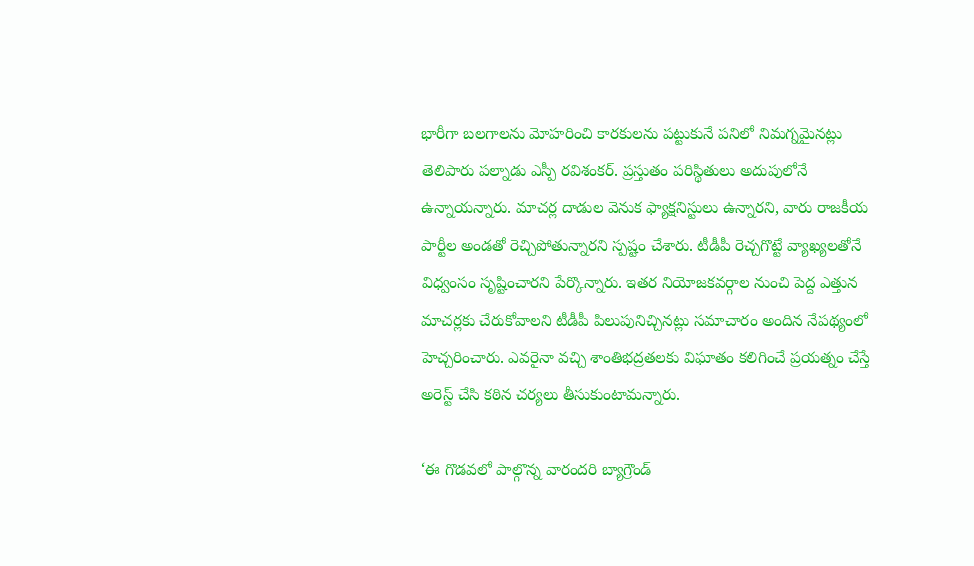భారీగా బలగాలను మోహరించి కారకులను పట్టుకునే పనిలో నిమగ్నమైనట్లు తెలిపారు పల్నాడు ఎస్పీ రవిశంకర్‌. ప్రస్తుతం పరిస్థితులు అదుపులోనే ఉన్నాయన్నారు. మాచర్ల దాడుల వెనుక ఫ్యాక్షనిస్టులు ఉన్నారని, వారు రాజకీయ పార్టీల అండతో రెచ్చిపోతున్నారని స్పష్టం చేశారు. టీడీపీ రెచ్చగొట్టే వ్యాఖ్యలతోనే విధ్వంసం సృష్టించారని పేర్కొన్నారు. ఇతర నియోజకవర్గాల నుంచి పెద్ద ఎత్తున మాచర్లకు చేరుకోవాలని టీడీపీ పిలుపునిచ్చినట్లు సమాచారం అందిన నేపథ్యంలో హెచ్చరించారు. ఎవరైనా వచ్చి శాంతిభద్రతలకు విఘాతం కలిగించే ప్రయత్నం చేస్తే అరెస్ట్‌ చేసి కఠిన చర్యలు తీసుకుంటామన్నారు.

‘ఈ గొడవలో పాల్గొన్న వారందరి బ్యాగ్రౌండ్‌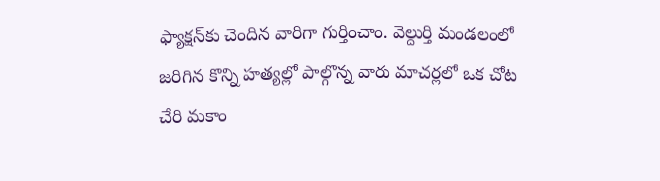ఫ్యాక్షన్‌కు చెందిన వారిగా గుర్తించాం. వెల్దుర్తి మండలంలో జరిగిన కొన్ని హత్యల్లో పాల్గొన్న వారు మాచర్లలో ఒక చోట చేరి మకాం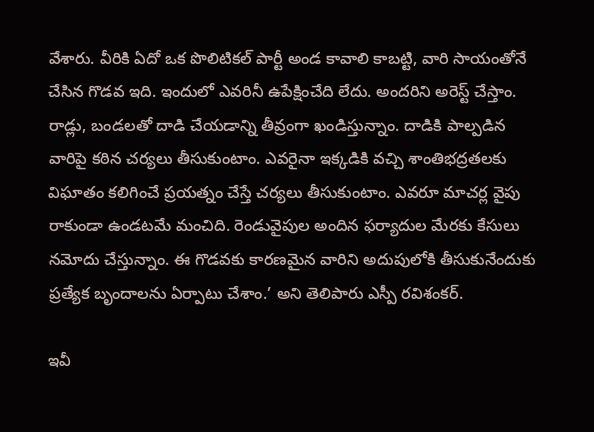వేశారు. వీరికి ఏదో ఒక పొలిటికల్‌ పార్టీ అండ కావాలి కాబట్టి, వారి సాయంతోనే చేసిన గొడవ ఇది. ఇందులో ఎవరినీ ఉపేక్షించేది లేదు. అందరిని అరెస్ట్‌ చేస్తాం. రాడ్లు, బండలతో దాడి చేయడాన్ని తీవ్రంగా ఖండిస్తున్నాం. దాడికి పాల్పడిన వారిపై కఠిన చర్యలు తీసుకుంటాం. ఎవరైనా ఇక్కడికి వచ్చి శాంతిభద్రతలకు విఘాతం కలిగించే ప్రయత్నం చేస్తే చర్యలు తీసుకుంటాం. ఎవరూ మాచర్ల వైపు రాకుండా ఉండటమే మంచిది. రెండువైపుల అందిన ఫర్యాదుల మేరకు కేసులు నమోదు చేస్తున్నాం. ఈ గొడవకు కారణమైన వారిని అదుపులోకి తీసుకునేందుకు ప్రత్యేక బృందాలను ఏర్పాటు చేశాం.’ అని తెలిపారు ఎస్పీ రవిశంకర్‌.

ఇవీ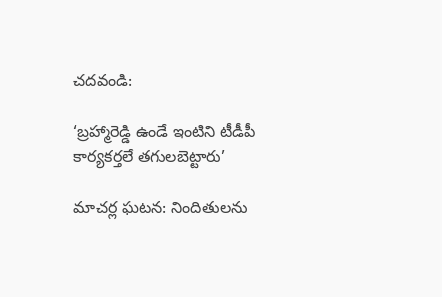చదవండి:

‘బ్రహ్మారెడ్డి ఉండే ఇంటిని టీడీపీ కార్యకర్తలే తగులబెట్టారు’

మాచర్ల ఘటన: నిందితులను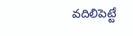వదిలిపెట్టే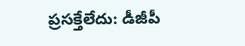ప్రసక్తేలేదు: డీజీపీ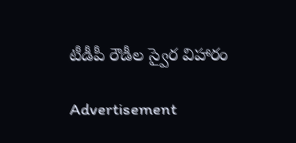టీడీపీ రౌడీల స్వైర విహారం

Advertisement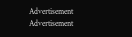Advertisement
Advertisement